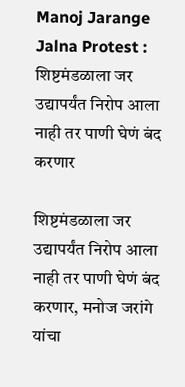Manoj Jarange Jalna Protest : शिष्टमंडळाला जर उद्यापर्यंत निरोप आला नाही तर पाणी घेणं बंद करणार

शिष्टमंडळाला जर उद्यापर्यंत निरोप आला नाही तर पाणी घेणं बंद करणार, मनोज जरांगे यांचा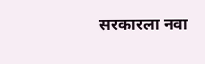सरकारला नवा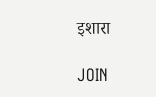इशारा

JOIN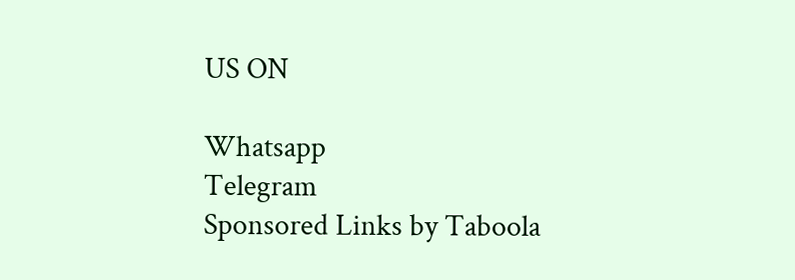US ON

Whatsapp
Telegram
Sponsored Links by Taboola